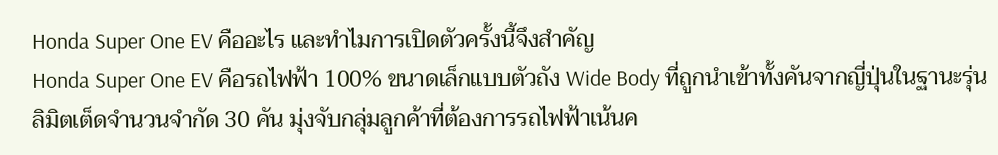Honda Super One EV คืออะไร และทำไมการเปิดตัวครั้งนี้จึงสำคัญ
Honda Super One EV คือรถไฟฟ้า 100% ขนาดเล็กแบบตัวถัง Wide Body ที่ถูกนำเข้าทั้งคันจากญี่ปุ่นในฐานะรุ่นลิมิตเต็ดจำนวนจำกัด 30 คัน มุ่งจับกลุ่มลูกค้าที่ต้องการรถไฟฟ้าเน้นค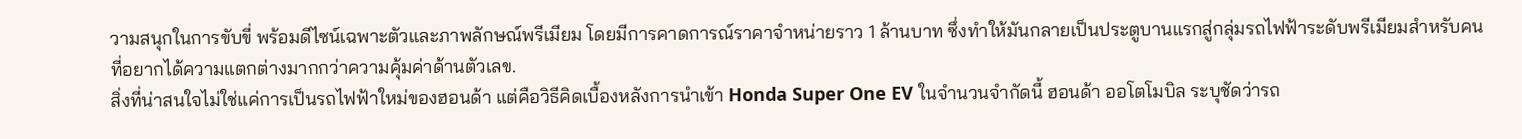วามสนุกในการขับขี่ พร้อมดีไซน์เฉพาะตัวและภาพลักษณ์พรีเมียม โดยมีการคาดการณ์ราคาจำหน่ายราว 1 ล้านบาท ซึ่งทำให้มันกลายเป็นประตูบานแรกสู่กลุ่มรถไฟฟ้าระดับพรีเมียมสำหรับคนที่อยากได้ความแตกต่างมากกว่าความคุ้มค่าด้านตัวเลข.
สิ่งที่น่าสนใจไม่ใช่แค่การเป็นรถไฟฟ้าใหม่ของฮอนด้า แต่คือวิธีคิดเบื้องหลังการนำเข้า Honda Super One EV ในจำนวนจำกัดนี้ ฮอนด้า ออโตโมบิล ระบุชัดว่ารถ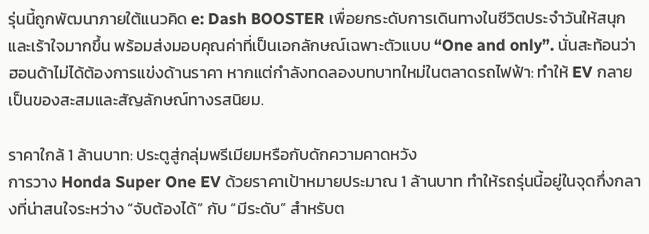รุ่นนี้ถูกพัฒนาภายใต้แนวคิด e: Dash BOOSTER เพื่อยกระดับการเดินทางในชีวิตประจำวันให้สนุกและเร้าใจมากขึ้น พร้อมส่งมอบคุณค่าที่เป็นเอกลักษณ์เฉพาะตัวแบบ “One and only”. นั่นสะท้อนว่าฮอนด้าไม่ได้ต้องการแข่งด้านราคา หากแต่กำลังทดลองบทบาทใหม่ในตลาดรถไฟฟ้า: ทำให้ EV กลายเป็นของสะสมและสัญลักษณ์ทางรสนิยม.

ราคาใกล้ 1 ล้านบาท: ประตูสู่กลุ่มพรีเมียมหรือกับดักความคาดหวัง
การวาง Honda Super One EV ด้วยราคาเป้าหมายประมาณ 1 ล้านบาท ทำให้รถรุ่นนี้อยู่ในจุดกึ่งกลางที่น่าสนใจระหว่าง “จับต้องได้” กับ “มีระดับ” สำหรับต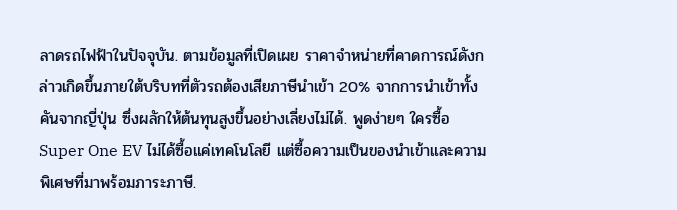ลาดรถไฟฟ้าในปัจจุบัน. ตามข้อมูลที่เปิดเผย ราคาจำหน่ายที่คาดการณ์ดังกล่าวเกิดขึ้นภายใต้บริบทที่ตัวรถต้องเสียภาษีนำเข้า 20% จากการนำเข้าทั้งคันจากญี่ปุ่น ซึ่งผลักให้ต้นทุนสูงขึ้นอย่างเลี่ยงไม่ได้. พูดง่ายๆ ใครซื้อ Super One EV ไม่ได้ซื้อแค่เทคโนโลยี แต่ซื้อความเป็นของนำเข้าและความพิเศษที่มาพร้อมภาระภาษี.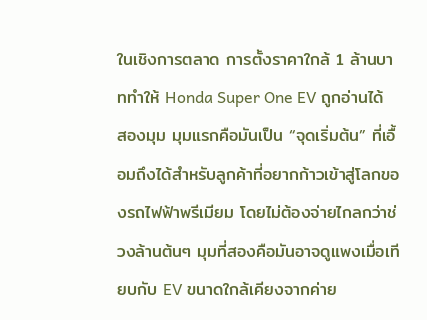ในเชิงการตลาด การตั้งราคาใกล้ 1 ล้านบาททำให้ Honda Super One EV ถูกอ่านได้สองมุม มุมแรกคือมันเป็น “จุดเริ่มต้น” ที่เอื้อมถึงได้สำหรับลูกค้าที่อยากก้าวเข้าสู่โลกของรถไฟฟ้าพรีเมียม โดยไม่ต้องจ่ายไกลกว่าช่วงล้านต้นๆ มุมที่สองคือมันอาจดูแพงเมื่อเทียบกับ EV ขนาดใกล้เคียงจากค่าย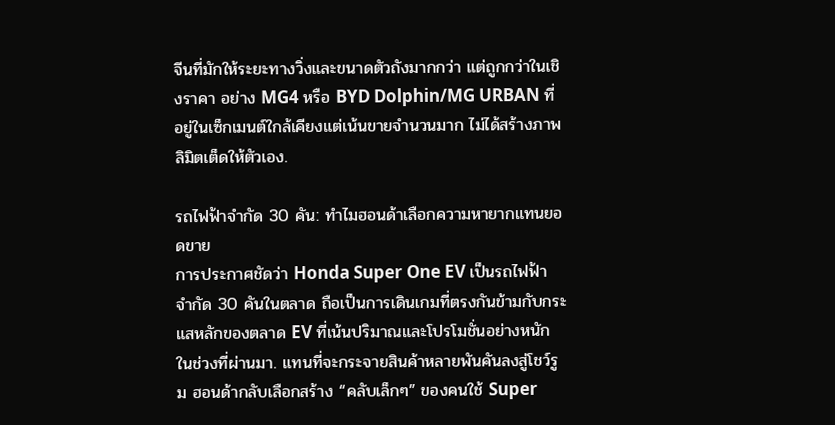จีนที่มักให้ระยะทางวิ่งและขนาดตัวถังมากกว่า แต่ถูกกว่าในเชิงราคา อย่าง MG4 หรือ BYD Dolphin/MG URBAN ที่อยู่ในเซ็กเมนต์ใกล้เคียงแต่เน้นขายจำนวนมาก ไม่ได้สร้างภาพลิมิตเต็ดให้ตัวเอง.

รถไฟฟ้าจำกัด 30 คัน: ทำไมฮอนด้าเลือกความหายากแทนยอดขาย
การประกาศชัดว่า Honda Super One EV เป็นรถไฟฟ้าจำกัด 30 คันในตลาด ถือเป็นการเดินเกมที่ตรงกันข้ามกับกระแสหลักของตลาด EV ที่เน้นปริมาณและโปรโมชั่นอย่างหนักในช่วงที่ผ่านมา. แทนที่จะกระจายสินค้าหลายพันคันลงสู่โชว์รูม ฮอนด้ากลับเลือกสร้าง “คลับเล็กๆ” ของคนใช้ Super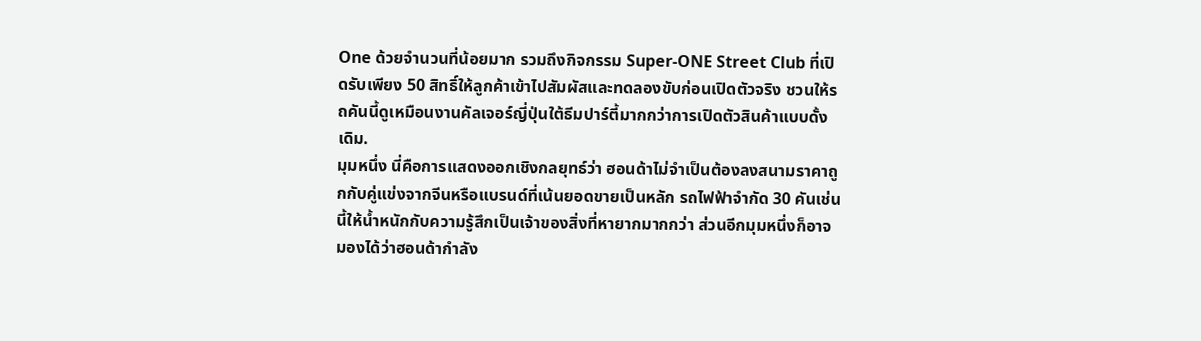One ด้วยจำนวนที่น้อยมาก รวมถึงกิจกรรม Super-ONE Street Club ที่เปิดรับเพียง 50 สิทธิ์ให้ลูกค้าเข้าไปสัมผัสและทดลองขับก่อนเปิดตัวจริง ชวนให้รถคันนี้ดูเหมือนงานคัลเจอร์ญี่ปุ่นใต้ธีมปาร์ตี้มากกว่าการเปิดตัวสินค้าแบบดั้งเดิม.
มุมหนึ่ง นี่คือการแสดงออกเชิงกลยุทธ์ว่า ฮอนด้าไม่จำเป็นต้องลงสนามราคาถูกกับคู่แข่งจากจีนหรือแบรนด์ที่เน้นยอดขายเป็นหลัก รถไฟฟ้าจำกัด 30 คันเช่นนี้ให้น้ำหนักกับความรู้สึกเป็นเจ้าของสิ่งที่หายากมากกว่า ส่วนอีกมุมหนึ่งก็อาจมองได้ว่าฮอนด้ากำลัง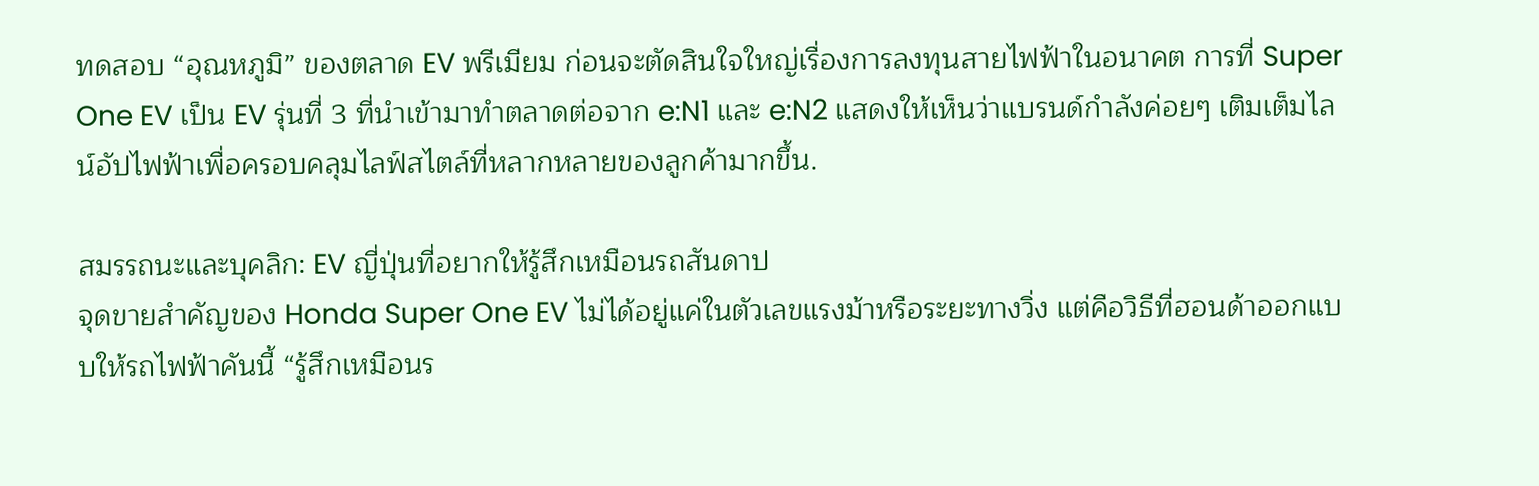ทดสอบ “อุณหภูมิ” ของตลาด EV พรีเมียม ก่อนจะตัดสินใจใหญ่เรื่องการลงทุนสายไฟฟ้าในอนาคต การที่ Super One EV เป็น EV รุ่นที่ 3 ที่นำเข้ามาทำตลาดต่อจาก e:N1 และ e:N2 แสดงให้เห็นว่าแบรนด์กำลังค่อยๆ เติมเต็มไลน์อัปไฟฟ้าเพื่อครอบคลุมไลฟ์สไตล์ที่หลากหลายของลูกค้ามากขึ้น.

สมรรถนะและบุคลิก: EV ญี่ปุ่นที่อยากให้รู้สึกเหมือนรถสันดาป
จุดขายสำคัญของ Honda Super One EV ไม่ได้อยู่แค่ในตัวเลขแรงม้าหรือระยะทางวิ่ง แต่คือวิธีที่ฮอนด้าออกแบบให้รถไฟฟ้าคันนี้ “รู้สึกเหมือนร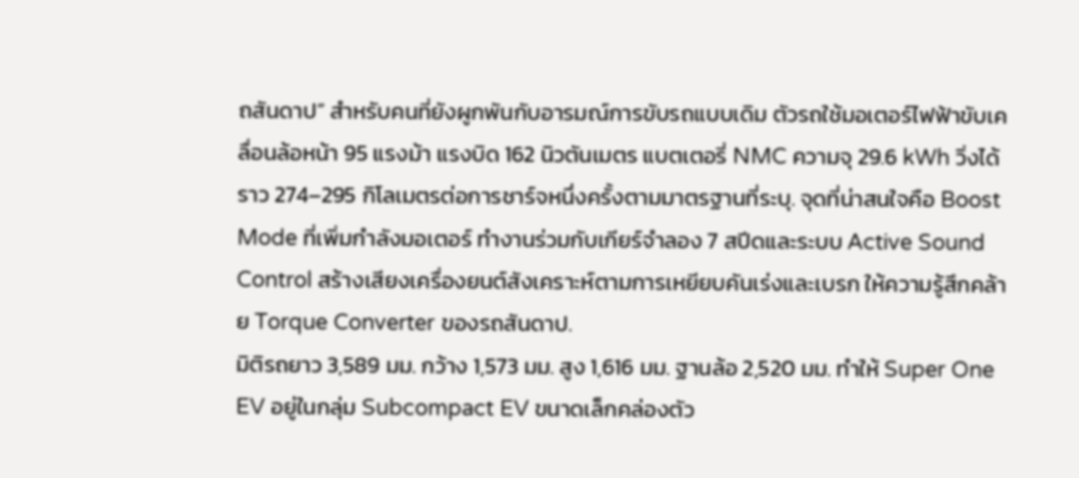ถสันดาป” สำหรับคนที่ยังผูกพันกับอารมณ์การขับรถแบบเดิม ตัวรถใช้มอเตอร์ไฟฟ้าขับเคลื่อนล้อหน้า 95 แรงม้า แรงบิด 162 นิวตันเมตร แบตเตอรี่ NMC ความจุ 29.6 kWh วิ่งได้ราว 274–295 กิโลเมตรต่อการชาร์จหนึ่งครั้งตามมาตรฐานที่ระบุ. จุดที่น่าสนใจคือ Boost Mode ที่เพิ่มกำลังมอเตอร์ ทำงานร่วมกับเกียร์จำลอง 7 สปีดและระบบ Active Sound Control สร้างเสียงเครื่องยนต์สังเคราะห์ตามการเหยียบคันเร่งและเบรก ให้ความรู้สึกคล้าย Torque Converter ของรถสันดาป.
มิติรถยาว 3,589 มม. กว้าง 1,573 มม. สูง 1,616 มม. ฐานล้อ 2,520 มม. ทำให้ Super One EV อยู่ในกลุ่ม Subcompact EV ขนาดเล็กคล่องตัว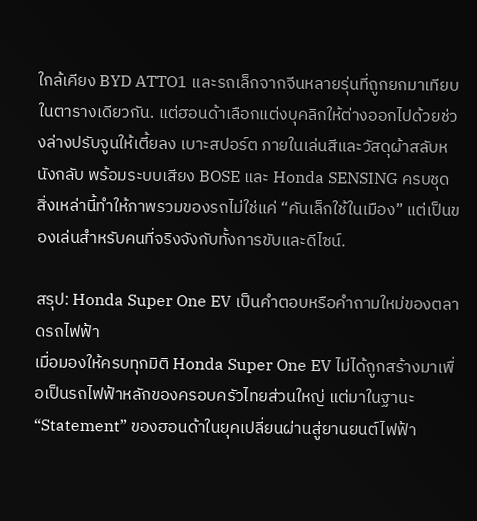ใกล้เคียง BYD ATTO1 และรถเล็กจากจีนหลายรุ่นที่ถูกยกมาเทียบในตารางเดียวกัน. แต่ฮอนด้าเลือกแต่งบุคลิกให้ต่างออกไปด้วยช่วงล่างปรับจูนให้เตี้ยลง เบาะสปอร์ต ภายในเล่นสีและวัสดุผ้าสลับหนังกลับ พร้อมระบบเสียง BOSE และ Honda SENSING ครบชุด สิ่งเหล่านี้ทำให้ภาพรวมของรถไม่ใช่แค่ “คันเล็กใช้ในเมือง” แต่เป็นของเล่นสำหรับคนที่จริงจังกับทั้งการขับและดีไซน์.

สรุป: Honda Super One EV เป็นคำตอบหรือคำถามใหม่ของตลาดรถไฟฟ้า
เมื่อมองให้ครบทุกมิติ Honda Super One EV ไม่ได้ถูกสร้างมาเพื่อเป็นรถไฟฟ้าหลักของครอบครัวไทยส่วนใหญ่ แต่มาในฐานะ “Statement” ของฮอนด้าในยุคเปลี่ยนผ่านสู่ยานยนต์ไฟฟ้า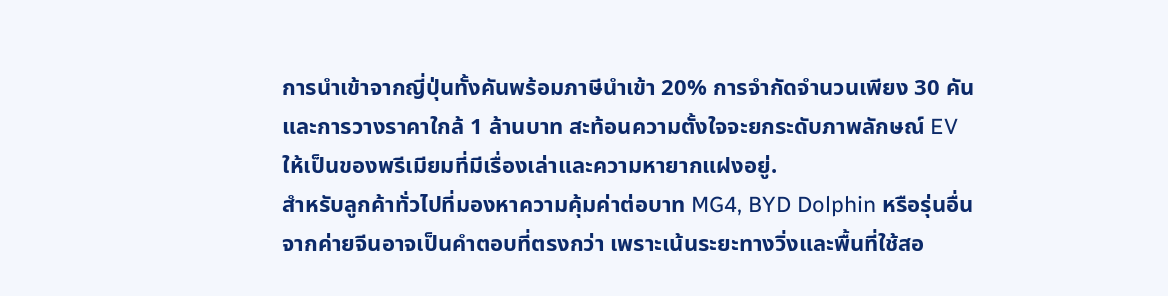การนำเข้าจากญี่ปุ่นทั้งคันพร้อมภาษีนำเข้า 20% การจำกัดจำนวนเพียง 30 คัน และการวางราคาใกล้ 1 ล้านบาท สะท้อนความตั้งใจจะยกระดับภาพลักษณ์ EV ให้เป็นของพรีเมียมที่มีเรื่องเล่าและความหายากแฝงอยู่.
สำหรับลูกค้าทั่วไปที่มองหาความคุ้มค่าต่อบาท MG4, BYD Dolphin หรือรุ่นอื่นจากค่ายจีนอาจเป็นคำตอบที่ตรงกว่า เพราะเน้นระยะทางวิ่งและพื้นที่ใช้สอ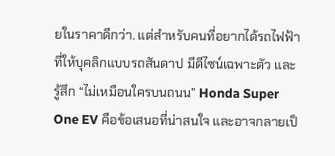ยในราคาดีกว่า. แต่สำหรับคนที่อยากได้รถไฟฟ้าที่ให้บุคลิกแบบรถสันดาป มีดีไซน์เฉพาะตัว และรู้สึก “ไม่เหมือนใครบนถนน” Honda Super One EV คือข้อเสนอที่น่าสนใจ และอาจกลายเป็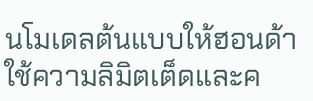นโมเดลต้นแบบให้ฮอนด้าใช้ความลิมิตเต็ดและค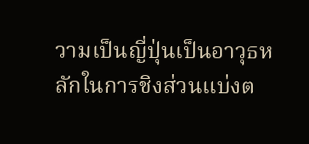วามเป็นญี่ปุ่นเป็นอาวุธหลักในการชิงส่วนแบ่งต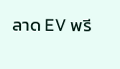ลาด EV พรี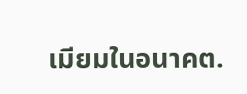เมียมในอนาคต.